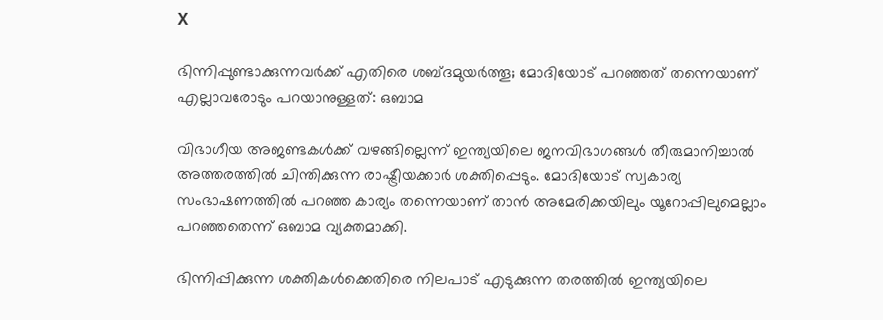X

ഭിന്നിപ്പുണ്ടാക്കുന്നവര്‍ക്ക് എതിരെ ശബ്ദമുയര്‍ത്തൂ; മോദിയോട് പറഞ്ഞത് തന്നെയാണ് എല്ലാവരോടും പറയാനുള്ളത്: ഒബാമ

വിഭാഗീയ അജണ്ടകള്‍ക്ക് വഴങ്ങില്ലെന്ന് ഇന്ത്യയിലെ ജനവിഭാഗങ്ങള്‍ തീരുമാനിച്ചാല്‍ അത്തരത്തില്‍ ചിന്തിക്കുന്ന രാഷ്ട്രീയക്കാര്‍ ശക്തിപ്പെടും. മോദിയോട് സ്വകാര്യ സംഭാഷണത്തില്‍ പറഞ്ഞ കാര്യം തന്നെയാണ് താന്‍ അമേരിക്കയിലും യൂറോപ്പിലുമെല്ലാം പറഞ്ഞതെന്ന് ഒബാമ വ്യക്തമാക്കി.

ഭിന്നിപ്പിക്കുന്ന ശക്തികള്‍ക്കെതിരെ നിലപാട് എടുക്കുന്ന തരത്തില്‍ ഇന്ത്യയിലെ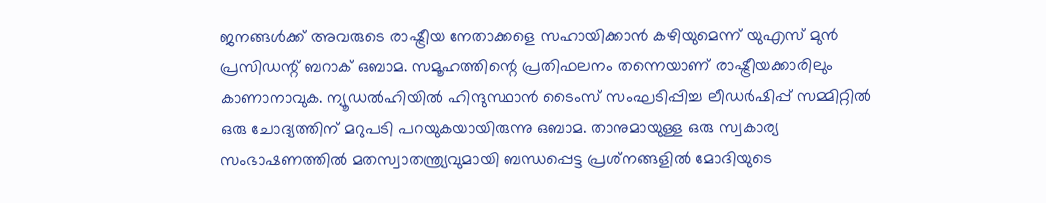ജനങ്ങള്‍ക്ക് അവരുടെ രാഷ്ട്രീയ നേതാക്കളെ സഹായിക്കാന്‍ കഴിയുമെന്ന് യുഎസ് മുന്‍ പ്രസിഡന്റ് ബറാക് ഒബാമ. സമൂഹത്തിന്റെ പ്രതിഫലനം തന്നെയാണ് രാഷ്ട്രീയക്കാരിലും കാണാനാവുക. ന്യൂഡല്‍ഹിയില്‍ ഹിന്ദുസ്ഥാന്‍ ടൈംസ് സംഘടിപ്പിച്ച ലീഡര്‍ഷിപ്പ് സമ്മിറ്റില്‍ ഒരു ചോദ്യത്തിന് മറുപടി പറയുകയായിരുന്നു ഒബാമ. താനുമായുള്ള ഒരു സ്വകാര്യ സംഭാഷണത്തില്‍ മതസ്വാതന്ത്ര്യവുമായി ബന്ധപ്പെട്ട പ്രശ്‌നങ്ങളില്‍ മോദിയുടെ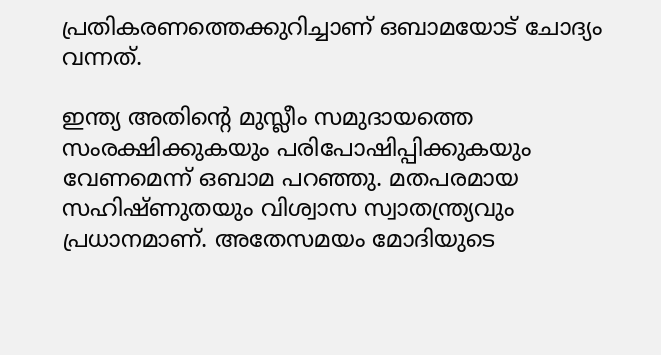പ്രതികരണത്തെക്കുറിച്ചാണ് ഒബാമയോട് ചോദ്യം വന്നത്.

ഇന്ത്യ അതിന്റെ മുസ്ലീം സമുദായത്തെ സംരക്ഷിക്കുകയും പരിപോഷിപ്പിക്കുകയും വേണമെന്ന് ഒബാമ പറഞ്ഞു. മതപരമായ സഹിഷ്ണുതയും വിശ്വാസ സ്വാതന്ത്ര്യവും പ്രധാനമാണ്. അതേസമയം മോദിയുടെ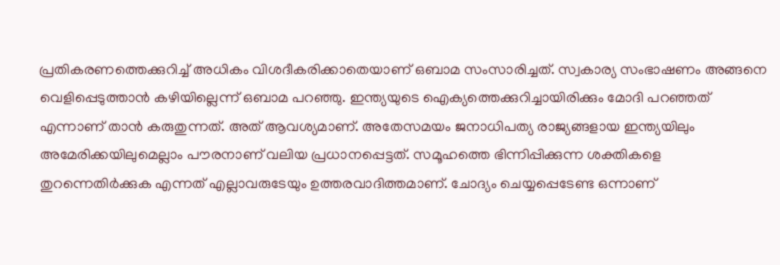പ്രതികരണത്തെക്കുറിച്ച് അധികം വിശദീകരിക്കാതെയാണ് ഒബാമ സംസാരിച്ചത്. സ്വകാര്യ സംഭാഷണം അങ്ങനെ വെളിപ്പെടുത്താന്‍ കഴിയില്ലെന്ന് ഒബാമ പറഞ്ഞു. ഇന്ത്യയുടെ ഐക്യത്തെക്കുറിച്ചായിരിക്കും മോദി പറഞ്ഞത് എന്നാണ് താന്‍ കരുതുന്നത്. അത് ആവശ്യമാണ്. അതേസമയം ജനാധിപത്യ രാജ്യങ്ങളായ ഇന്ത്യയിലും അമേരിക്കയിലുമെല്ലാം പൗരനാണ് വലിയ പ്രധാനപ്പെട്ടത്. സമൂഹത്തെ ഭിന്നിപ്പിക്കുന്ന ശക്തികളെ തുറന്നെതിര്‍ക്കുക എന്നത് എല്ലാവരുടേയും ഉത്തരവാദിത്തമാണ്. ചോദ്യം ചെയ്യപ്പെടേണ്ട ഒന്നാണ്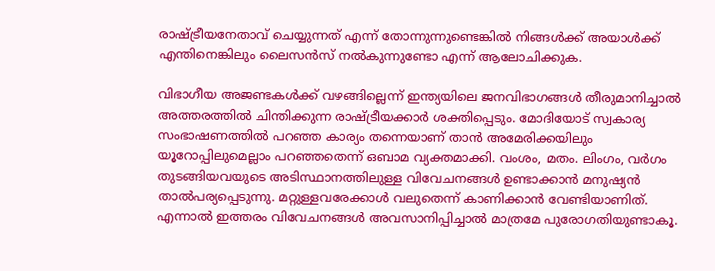രാഷ്ട്രീയനേതാവ് ചെയ്യുന്നത് എന്ന് തോന്നുന്നുണ്ടെങ്കില്‍ നിങ്ങള്‍ക്ക് അയാള്‍ക്ക് എന്തിനെങ്കിലും ലൈസന്‍സ് നല്‍കുന്നുണ്ടോ എന്ന് ആലോചിക്കുക.

വിഭാഗീയ അജണ്ടകള്‍ക്ക് വഴങ്ങില്ലെന്ന് ഇന്ത്യയിലെ ജനവിഭാഗങ്ങള്‍ തീരുമാനിച്ചാല്‍ അത്തരത്തില്‍ ചിന്തിക്കുന്ന രാഷ്ട്രീയക്കാര്‍ ശക്തിപ്പെടും. മോദിയോട് സ്വകാര്യ സംഭാഷണത്തില്‍ പറഞ്ഞ കാര്യം തന്നെയാണ് താന്‍ അമേരിക്കയിലും യൂറോപ്പിലുമെല്ലാം പറഞ്ഞതെന്ന് ഒബാമ വ്യക്തമാക്കി. വംശം, മതം. ലിംഗം, വര്‍ഗം തുടങ്ങിയവയുടെ അടിസ്ഥാനത്തിലുള്ള വിവേചനങ്ങള്‍ ഉണ്ടാക്കാന്‍ മനുഷ്യന്‍ താല്‍പര്യപ്പെടുന്നു. മറ്റുള്ളവരേക്കാള്‍ വലുതെന്ന് കാണിക്കാന്‍ വേണ്ടിയാണിത്. എന്നാല്‍ ഇത്തരം വിവേചനങ്ങള്‍ അവസാനിപ്പിച്ചാല്‍ മാത്രമേ പുരോഗതിയുണ്ടാകൂ.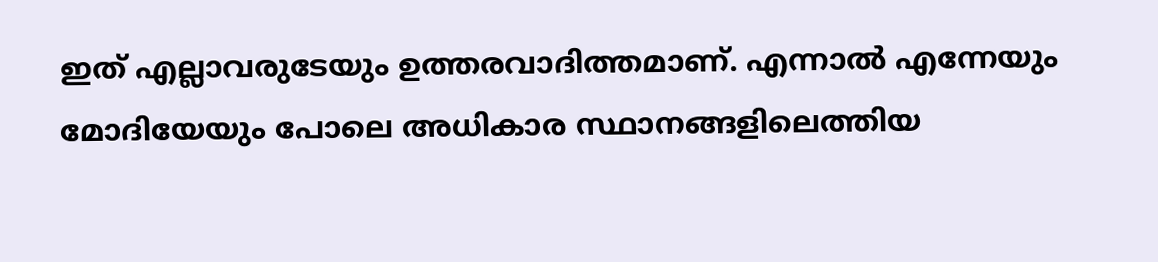ഇത് എല്ലാവരുടേയും ഉത്തരവാദിത്തമാണ്. എന്നാല്‍ എന്നേയും മോദിയേയും പോലെ അധികാര സ്ഥാനങ്ങളിലെത്തിയ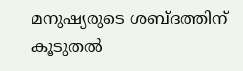മനുഷ്യരുടെ ശബ്ദത്തിന് കൂടുതല്‍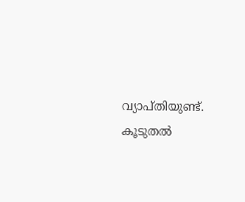വ്യാപ്തിയുണ്ട്. കൂടുതല്‍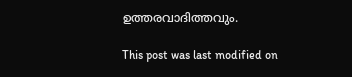ഉത്തരവാദിത്തവും.

This post was last modified on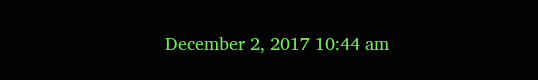December 2, 2017 10:44 am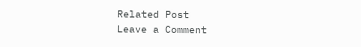Related Post
Leave a Comment